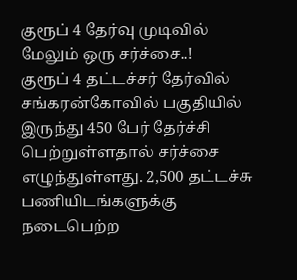குரூப் 4 தேர்வு முடிவில் மேலும் ஒரு சர்ச்சை..!
குரூப் 4 தட்டச்சர் தேர்வில் சங்கரன்கோவில் பகுதியில் இருந்து 450 பேர் தேர்ச்சி பெற்றுள்ளதால் சர்ச்சை எழுந்துள்ளது. 2,500 தட்டச்சு பணியிடங்களுக்கு நடைபெற்ற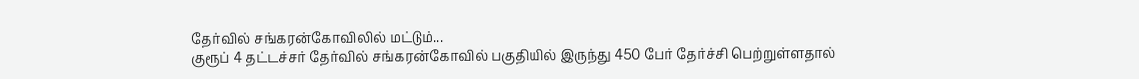தேர்வில் சங்கரன்கோவிலில் மட்டும்...
குரூப் 4 தட்டச்சர் தேர்வில் சங்கரன்கோவில் பகுதியில் இருந்து 450 பேர் தேர்ச்சி பெற்றுள்ளதால்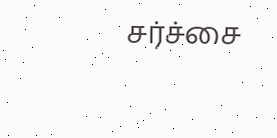சர்ச்சை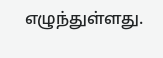எழுந்துள்ளது.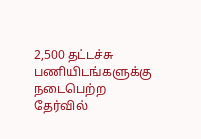2,500 தட்டச்சு பணியிடங்களுக்கு நடைபெற்ற தேர்வில்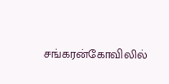சங்கரன்கோவிலில்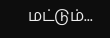மட்டும்...